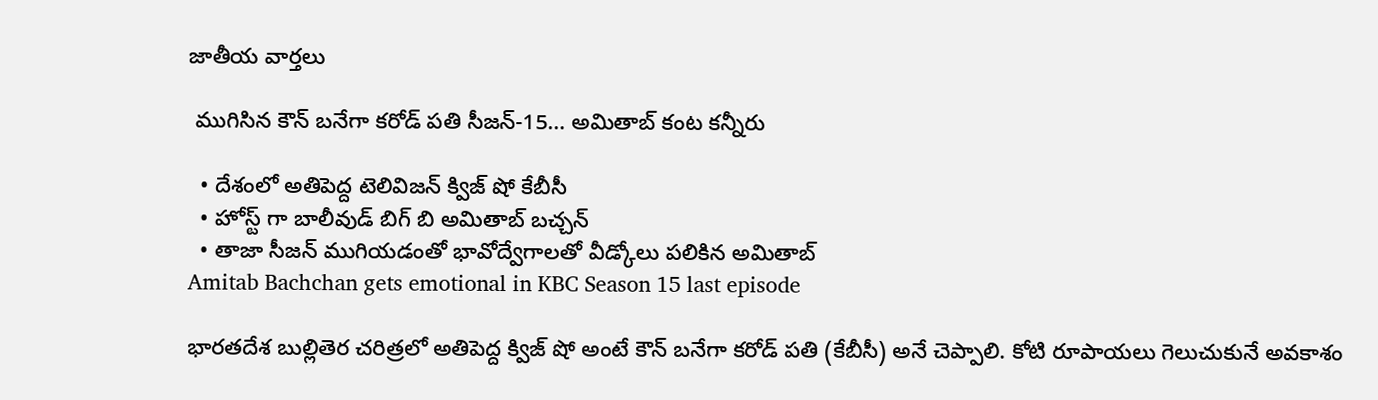జాతీయ వార్తలు

 ముగిసిన కౌన్ బనేగా కరోడ్ పతి సీజన్-15… అమితాబ్ కంట కన్నీరు

  • దేశంలో అతిపెద్ద టెలివిజన్ క్విజ్ షో కేబీసీ
  • హోస్ట్ గా బాలీవుడ్ బిగ్ బి అమితాబ్ బచ్చన్
  • తాజా సీజన్ ముగియడంతో భావోద్వేగాలతో వీడ్కోలు పలికిన అమితాబ్
Amitab Bachchan gets emotional in KBC Season 15 last episode

భారతదేశ బుల్లితెర చరిత్రలో అతిపెద్ద క్విజ్ షో అంటే కౌన్ బనేగా కరోడ్ పతి (కేబీసీ) అనే చెప్పాలి. కోటి రూపాయలు గెలుచుకునే అవకాశం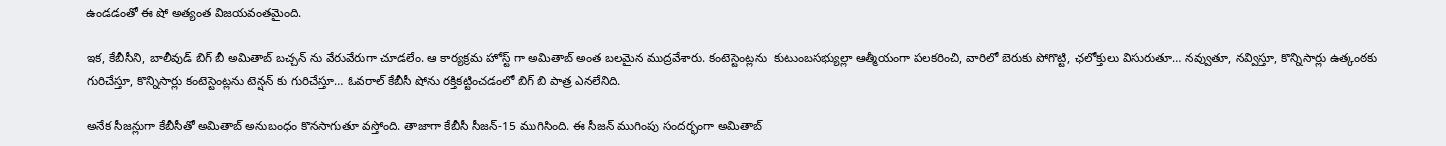ఉండడంతో ఈ షో అత్యంత విజయవంతమైంది.

ఇక, కేబీసీని, బాలీవుడ్ బిగ్ బీ అమితాబ్ బచ్చన్ ను వేరువేరుగా చూడలేం. ఆ కార్యక్రమ హోస్ట్ గా అమితాబ్ అంత బలమైన ముద్రవేశారు. కంటెస్టెంట్లను  కుటుంబసభ్యుల్లా ఆత్మీయంగా పలకరించి, వారిలో బెరుకు పోగొట్టి, ఛలోక్తులు విసురుతూ… నవ్వుతూ, నవ్విస్తూ, కొన్నిసార్లు ఉత్కంఠకు గురిచేస్తూ, కొన్నిసార్లు కంటెస్టెంట్లను టెన్షన్ కు గురిచేస్తూ… ఓవరాల్ కేబీసీ షోను రక్తికట్టించడంలో బిగ్ బి పాత్ర ఎనలేనిది.

అనేక సీజన్లుగా కేబీసీతో అమితాబ్ అనుబంధం కొనసాగుతూ వస్తోంది. తాజాగా కేబీసీ సీజన్-15 ముగిసింది. ఈ సీజన్ ముగింపు సందర్భంగా అమితాబ్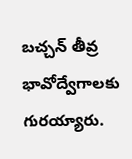బచ్చన్ తీవ్ర భావోద్వేగాలకు గురయ్యారు.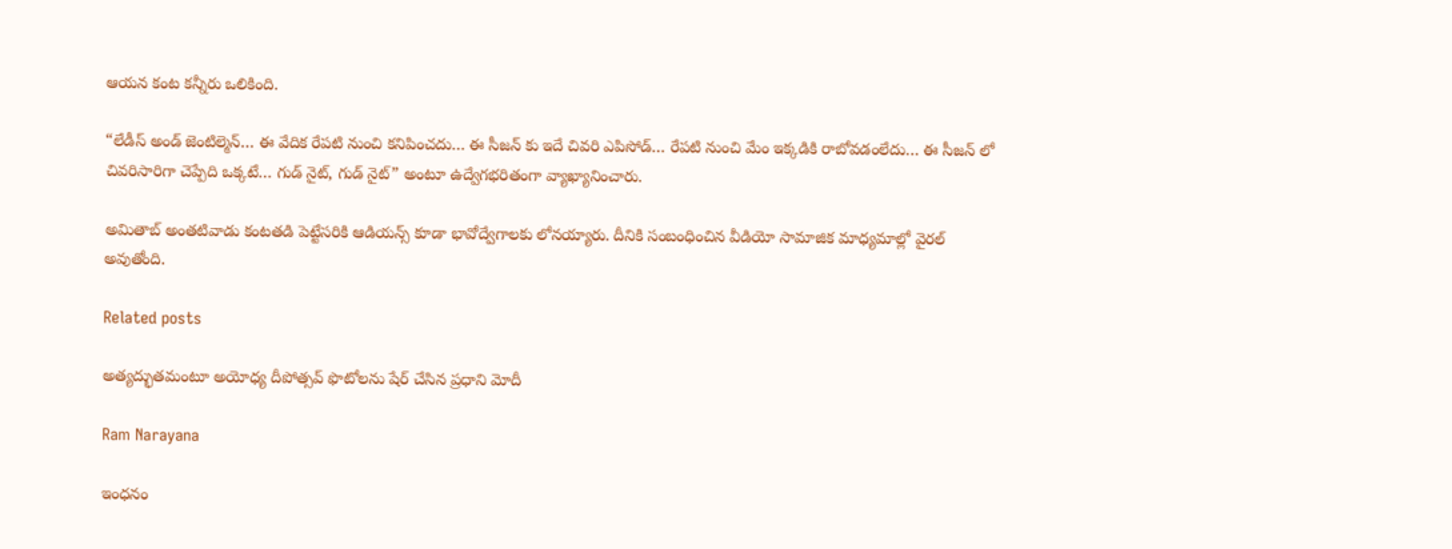ఆయన కంట కన్నీరు ఒలికింది.

“లేడీస్ అండ్ జెంటిల్మెన్… ఈ వేదిక రేపటి నుంచి కనిపించదు… ఈ సీజన్ కు ఇదే చివరి ఎపిసోడ్… రేపటి నుంచి మేం ఇక్కడికి రాబోవడంలేదు… ఈ సీజన్ లో చివరిసారిగా చెప్పేది ఒక్కటే… గుడ్ నైట్, గుడ్ నైట్” అంటూ ఉద్వేగభరితంగా వ్యాఖ్యానించారు.

అమితాబ్ అంతటివాడు కంటతడి పెట్టేసరికి ఆడియన్స్ కూడా భావోద్వేగాలకు లోనయ్యారు. దీనికి సంబంధించిన వీడియో సామాజిక మాధ్యమాల్లో వైరల్ అవుతోంది.

Related posts

అత్యద్భుతమంటూ అయోధ్య దీపోత్సవ్ ఫొటోలను షేర్ చేసిన ప్రధాని మోదీ

Ram Narayana

ఇంధనం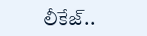లీకేజ్..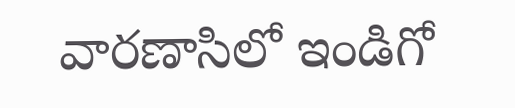వారణాసిలో ఇండిగో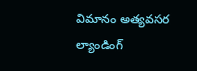విమానం అత్యవసర ల్యాండింగ్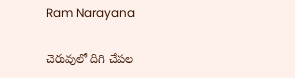Ram Narayana

చెరువులో దిగి చేపల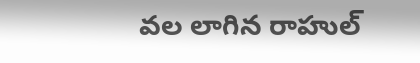వల లాగిన రాహుల్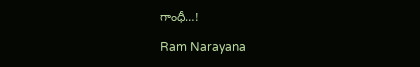గాంధీ…!

Ram Narayana